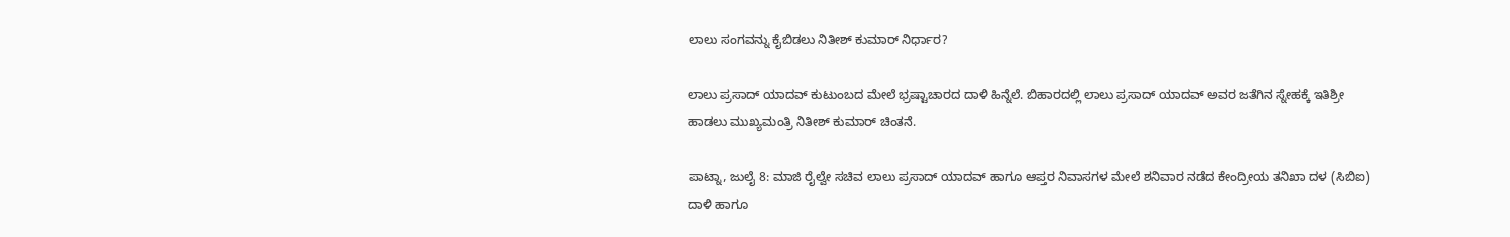ಲಾಲು ಸಂಗವನ್ನು ಕೈಬಿಡಲು ನಿತೀಶ್ ಕುಮಾರ್ ನಿರ್ಧಾರ?

ಲಾಲು ಪ್ರಸಾದ್ ಯಾದವ್ ಕುಟುಂಬದ ಮೇಲೆ ಭ್ರಷ್ಟಾಚಾರದ ದಾಳಿ ಹಿನ್ನೆಲೆ. ಬಿಹಾರದಲ್ಲಿ ಲಾಲು ಪ್ರಸಾದ್ ಯಾದವ್ ಅವರ ಜತೆಗಿನ ಸ್ನೇಹಕ್ಕೆ ಇತಿಶ್ರೀ ಹಾಡಲು ಮುಖ್ಯಮಂತ್ರಿ ನಿತೀಶ್ ಕುಮಾರ್ ಚಿಂತನೆ.

ಪಾಟ್ನಾ, ಜುಲೈ 8: ಮಾಜಿ ರೈಲ್ವೇ ಸಚಿವ ಲಾಲು ಪ್ರಸಾದ್ ಯಾದವ್ ಹಾಗೂ ಆಪ್ತರ ನಿವಾಸಗಳ ಮೇಲೆ ಶನಿವಾರ ನಡೆದ ಕೇಂದ್ರೀಯ ತನಿಖಾ ದಳ (ಸಿಬಿಐ) ದಾಳಿ ಹಾಗೂ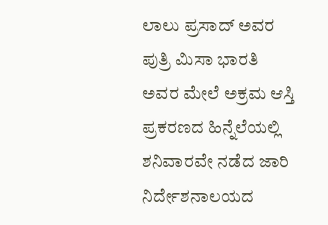ಲಾಲು ಪ್ರಸಾದ್ ಅವರ ಪುತ್ರಿ ಮಿಸಾ ಭಾರತಿ ಅವರ ಮೇಲೆ ಅಕ್ರಮ ಆಸ್ತಿ ಪ್ರಕರಣದ ಹಿನ್ನೆಲೆಯಲ್ಲಿ ಶನಿವಾರವೇ ನಡೆದ ಜಾರಿ ನಿರ್ದೇಶನಾಲಯದ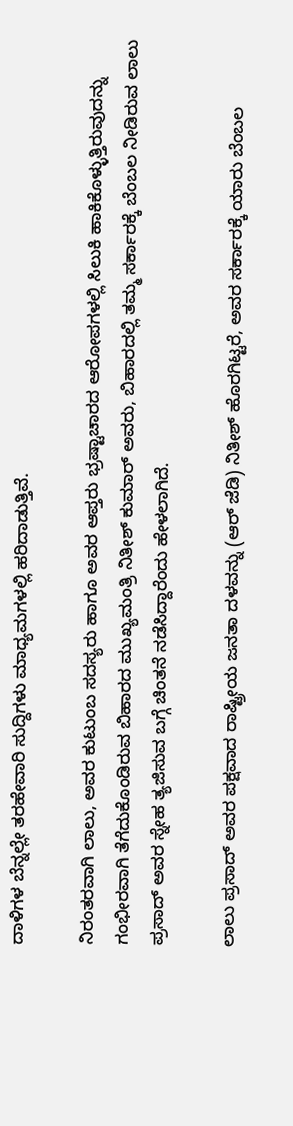ದಾಳಿಗಳ ಬೆನ್ನಲ್ಲೇ ತರಹೇವಾರಿ ಸುದ್ದಿಗಳು ಮಾಧ್ಯಮಗಳಲ್ಲಿ ಹರಿದಾಡುತ್ತಿವೆ.

ನಿರಂತರವಾಗಿ ಲಾಲು, ಅವರ ಕುಟುಂಬ ಸದಸ್ಯರು ಹಾಗೂ ಅವರ ಆಪ್ತರು ಭ್ರಷ್ಟಾಚಾರದ ಆರೋಪಗಳಲ್ಲಿ ಸಿಲುಕಿ ಹಾಕಿಕೊಳ್ಳುತ್ತಿರುವುದನ್ನು ಗಂಭೀರವಾಗಿ ತೆಗೆದುಕೊಂಡಿರುವ ಬಿಹಾರದ ಮುಖ್ಯಮಂತ್ರಿ ನಿತೀಶ್ ಕುಮಾರ್ ಅವರು, ಬಿಹಾರದಲ್ಲಿ ತಮ್ಮ ಸರ್ಕಾರಕ್ಕೆ ಬೆಂಬಲ ನೀಡಿರುವ ಲಾಲು ಪ್ರಸಾದ್ ಅವರ ಸ್ನೇಹ ತ್ಯಜಿಸುವ ಬಗ್ಗೆ ಚಿಂತನೆ ನಡೆಸಿದ್ದಾರೆಂದು ಹೇಳಲಾಗಿದೆ.

ಲಾಲು ಪ್ರಸಾದ್ ಅವರ ಪಕ್ಷವಾದ ರಾಷ್ಟ್ರೀಯ ಜನತಾ ದಳವನ್ನು (ಆರ್ ಜೆಡಿ) ನಿತೀಶ್ ಹೊರಗಿಟ್ಟರೆ, ಅವರ ಸರ್ಕಾರಕ್ಕೆ ಯಾರು ಬೆಂಬಲ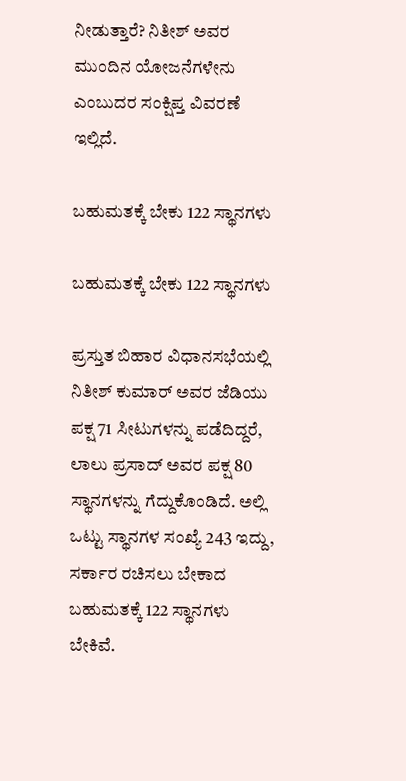ನೀಡುತ್ತಾರೆ? ನಿತೀಶ್ ಅವರ ಮುಂದಿನ ಯೋಜನೆಗಳೇನು ಎಂಬುದರ ಸಂಕ್ಷಿಪ್ತ ವಿವರಣೆ ಇಲ್ಲಿದೆ.

ಬಹುಮತಕ್ಕೆ ಬೇಕು 122 ಸ್ಥಾನಗಳು

ಬಹುಮತಕ್ಕೆ ಬೇಕು 122 ಸ್ಥಾನಗಳು

ಪ್ರಸ್ತುತ ಬಿಹಾರ ವಿಧಾನಸಭೆಯಲ್ಲಿ ನಿತೀಶ್ ಕುಮಾರ್ ಅವರ ಜೆಡಿಯು ಪಕ್ಷ 71 ಸೀಟುಗಳನ್ನು ಪಡೆದಿದ್ದರೆ, ಲಾಲು ಪ್ರಸಾದ್ ಅವರ ಪಕ್ಷ 80 ಸ್ಥಾನಗಳನ್ನು ಗೆದ್ದುಕೊಂಡಿದೆ. ಅಲ್ಲಿ ಒಟ್ಟು ಸ್ಥಾನಗಳ ಸಂಖ್ಯೆ 243 ಇದ್ದು, ಸರ್ಕಾರ ರಚಿಸಲು ಬೇಕಾದ ಬಹುಮತಕ್ಕೆ 122 ಸ್ಥಾನಗಳು ಬೇಕಿವೆ.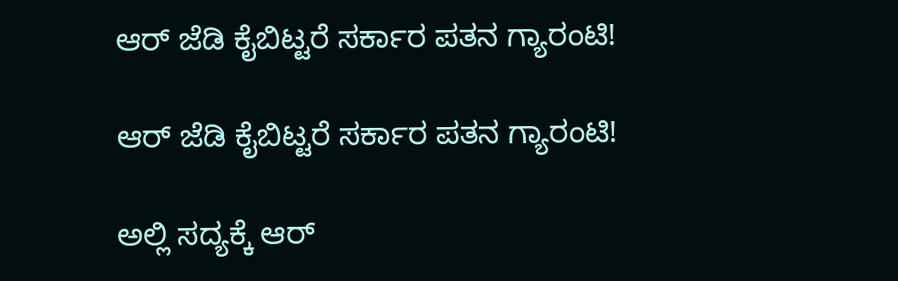ಆರ್ ಜೆಡಿ ಕೈಬಿಟ್ಟರೆ ಸರ್ಕಾರ ಪತನ ಗ್ಯಾರಂಟಿ!

ಆರ್ ಜೆಡಿ ಕೈಬಿಟ್ಟರೆ ಸರ್ಕಾರ ಪತನ ಗ್ಯಾರಂಟಿ!

ಅಲ್ಲಿ ಸದ್ಯಕ್ಕೆ ಆರ್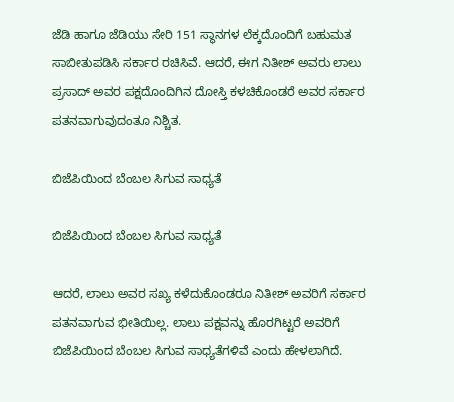ಜೆಡಿ ಹಾಗೂ ಜೆಡಿಯು ಸೇರಿ 151 ಸ್ಥಾನಗಳ ಲೆಕ್ಕದೊಂದಿಗೆ ಬಹುಮತ ಸಾಬೀತುಪಡಿಸಿ ಸರ್ಕಾರ ರಚಿಸಿವೆ. ಆದರೆ, ಈಗ ನಿತೀಶ್ ಅವರು ಲಾಲು ಪ್ರಸಾದ್ ಅವರ ಪಕ್ಷದೊಂದಿಗಿನ ದೋಸ್ತಿ ಕಳಚಿಕೊಂಡರೆ ಅವರ ಸರ್ಕಾರ ಪತನವಾಗುವುದಂತೂ ನಿಶ್ಚಿತ.

ಬಿಜೆಪಿಯಿಂದ ಬೆಂಬಲ ಸಿಗುವ ಸಾಧ್ಯತೆ

ಬಿಜೆಪಿಯಿಂದ ಬೆಂಬಲ ಸಿಗುವ ಸಾಧ್ಯತೆ

ಆದರೆ, ಲಾಲು ಅವರ ಸಖ್ಯ ಕಳೆದುಕೊಂಡರೂ ನಿತೀಶ್ ಅವರಿಗೆ ಸರ್ಕಾರ ಪತನವಾಗುವ ಭೀತಿಯಿಲ್ಲ. ಲಾಲು ಪಕ್ಷವನ್ನು ಹೊರಗಿಟ್ಟರೆ ಅವರಿಗೆ ಬಿಜೆಪಿಯಿಂದ ಬೆಂಬಲ ಸಿಗುವ ಸಾಧ್ಯತೆಗಳಿವೆ ಎಂದು ಹೇಳಲಾಗಿದೆ.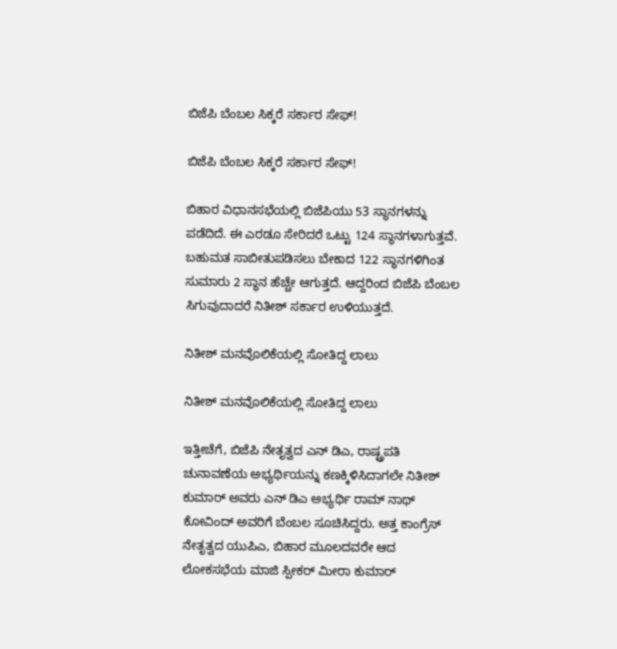ಬಿಜೆಪಿ ಬೆಂಬಲ ಸಿಕ್ಕರೆ ಸರ್ಕಾರ ಸೇಫ್!

ಬಿಜೆಪಿ ಬೆಂಬಲ ಸಿಕ್ಕರೆ ಸರ್ಕಾರ ಸೇಫ್!

ಬಿಹಾರ ವಿಧಾನಸಭೆಯಲ್ಲಿ ಬಿಜೆಪಿಯು 53 ಸ್ಥಾನಗಳನ್ನು ಪಡೆದಿದೆ. ಈ ಎರಡೂ ಸೇರಿದರೆ ಒಟ್ಟು 124 ಸ್ಥಾನಗಳಾಗುತ್ತವೆ. ಬಹುಮತ ಸಾಬೀತುಪಡಿಸಲು ಬೇಕಾದ 122 ಸ್ಥಾನಗಳಿಗಿಂತ ಸುಮಾರು 2 ಸ್ಥಾನ ಹೆಚ್ಚೇ ಆಗುತ್ತದೆ. ಆದ್ದರಿಂದ ಬಿಜೆಪಿ ಬೆಂಬಲ ಸಿಗುವುದಾದರೆ ನಿತೀಶ್ ಸರ್ಕಾರ ಉಳಿಯುತ್ತದೆ.

ನಿತೀಶ್ ಮನವೊಲಿಕೆಯಲ್ಲಿ ಸೋತಿದ್ದ ಲಾಲು

ನಿತೀಶ್ ಮನವೊಲಿಕೆಯಲ್ಲಿ ಸೋತಿದ್ದ ಲಾಲು

ಇತ್ತೀಚೆಗೆ, ಬಿಜೆಪಿ ನೇತೃತ್ವದ ಎನ್ ಡಿಎ, ರಾಷ್ಟ್ರಪತಿ ಚುನಾವಣೆಯ ಅಭ್ಯರ್ಥಿಯನ್ನು ಕಣಕ್ಕಿಳಿಸಿದಾಗಲೇ ನಿತೀಶ್ ಕುಮಾರ್ ಅವರು ಎನ್ ಡಿಎ ಅಭ್ಯರ್ಥಿ ರಾಮ್ ನಾಥ್ ಕೋವಿಂದ್ ಅವರಿಗೆ ಬೆಂಬಲ ಸೂಚಿಸಿದ್ದರು. ಅತ್ತ ಕಾಂಗ್ರೆಸ್ ನೇತೃತ್ವದ ಯುಪಿಎ, ಬಿಹಾರ ಮೂಲದವರೇ ಆದ ಲೋಕಸಭೆಯ ಮಾಜಿ ಸ್ಪೀಕರ್ ಮೀರಾ ಕುಮಾರ್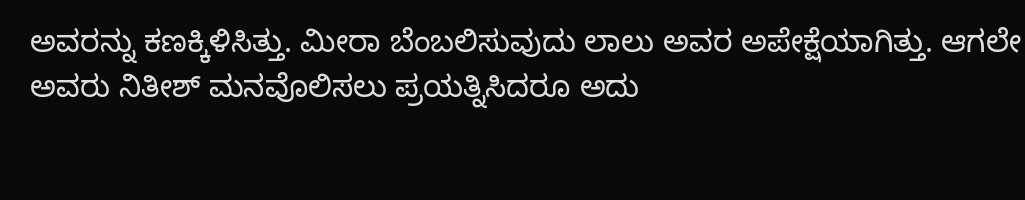ಅವರನ್ನು ಕಣಕ್ಕಿಳಿಸಿತ್ತು. ಮೀರಾ ಬೆಂಬಲಿಸುವುದು ಲಾಲು ಅವರ ಅಪೇಕ್ಷೆಯಾಗಿತ್ತು. ಆಗಲೇ ಅವರು ನಿತೀಶ್ ಮನವೊಲಿಸಲು ಪ್ರಯತ್ನಿಸಿದರೂ ಅದು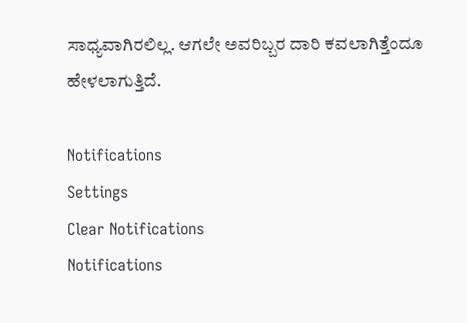ಸಾಧ್ಯವಾಗಿರಲಿಲ್ಲ. ಆಗಲೇ ಅವರಿಬ್ಬರ ದಾರಿ ಕವಲಾಗಿತ್ತೆಂದೂ ಹೇಳಲಾಗುತ್ತಿದೆ.

Notifications
Settings
Clear Notifications
Notifications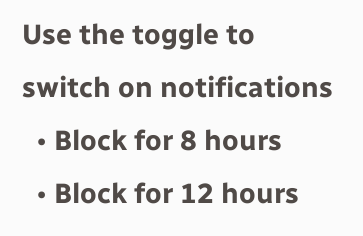Use the toggle to switch on notifications
  • Block for 8 hours
  • Block for 12 hours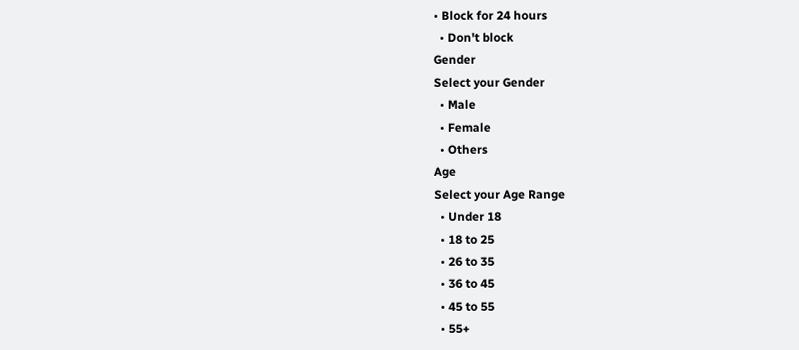• Block for 24 hours
  • Don't block
Gender
Select your Gender
  • Male
  • Female
  • Others
Age
Select your Age Range
  • Under 18
  • 18 to 25
  • 26 to 35
  • 36 to 45
  • 45 to 55
  • 55+